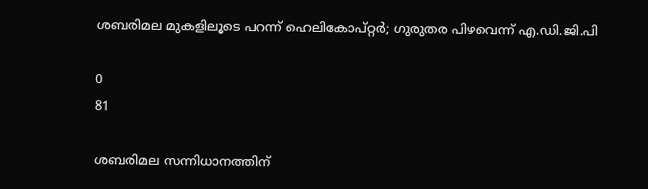ശബരിമല മുകളിലൂടെ പറന്ന് ഹെലികോപ്റ്റർ; ഗുരുതര പിഴവെന്ന് എ.ഡി.ജി.പി

0
81

ശബരിമല സന്നിധാനത്തിന്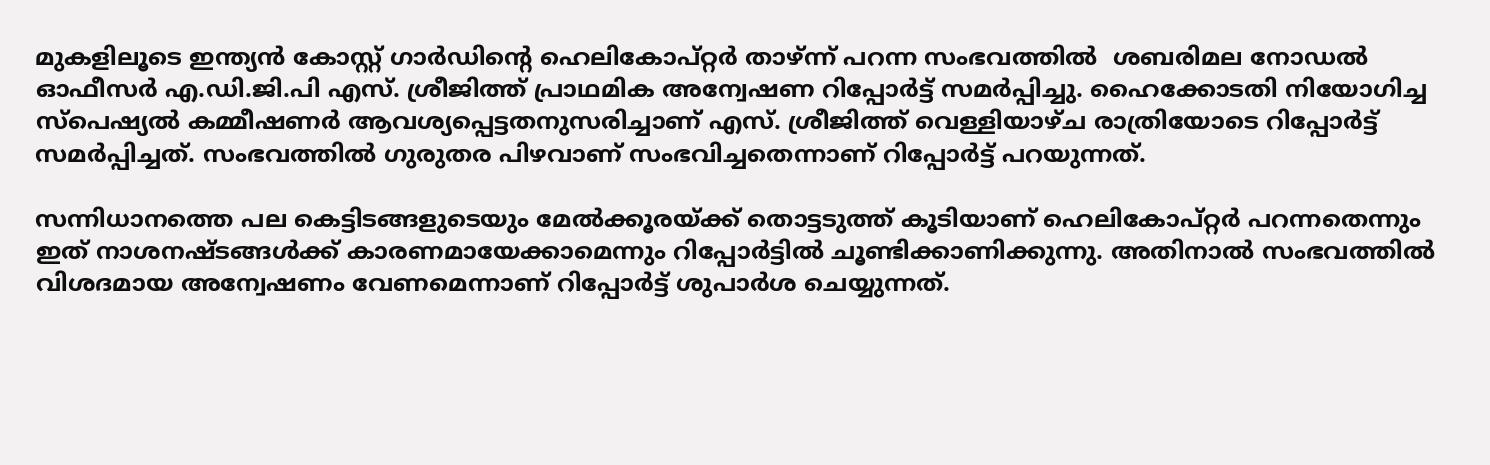മുകളിലൂടെ ഇന്ത്യൻ കോസ്റ്റ് ഗാർഡിന്റെ ഹെലികോപ്റ്റർ താഴ്ന്ന് പറന്ന സംഭവത്തിൽ  ശബരിമല നോഡൽ ഓഫീസർ എ.ഡി.ജി.പി എസ്. ശ്രീജിത്ത് പ്രാഥമിക അന്വേഷണ റിപ്പോർട്ട് സമർപ്പിച്ചു. ഹൈക്കോടതി നിയോഗിച്ച സ്പെഷ്യൽ കമ്മീഷണർ ആവശ്യപ്പെട്ടതനുസരിച്ചാണ് എസ്. ശ്രീജിത്ത് വെള്ളിയാഴ്ച രാത്രിയോടെ റിപ്പോർട്ട് സമർപ്പിച്ചത്. സംഭവത്തിൽ ഗുരുതര പിഴവാണ് സംഭവിച്ചതെന്നാണ് റിപ്പോർട്ട് പറയുന്നത്.

സന്നിധാനത്തെ പല കെട്ടിടങ്ങളുടെയും മേൽക്കൂരയ്ക്ക് തൊട്ടടുത്ത് കൂടിയാണ് ഹെലികോപ്റ്റർ പറന്നതെന്നും ഇത് നാശനഷ്ടങ്ങൾക്ക് കാരണമായേക്കാമെന്നും റിപ്പോർട്ടിൽ ചൂണ്ടിക്കാണിക്കുന്നു. അതിനാൽ സംഭവത്തിൽ വിശദമായ അന്വേഷണം വേണമെന്നാണ് റിപ്പോർട്ട് ശുപാർശ ചെയ്യുന്നത്.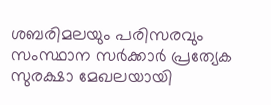ശബരിമലയും പരിസരവും സംസ്ഥാന സർക്കാർ പ്രത്യേക സുരക്ഷാ മേഖലയായി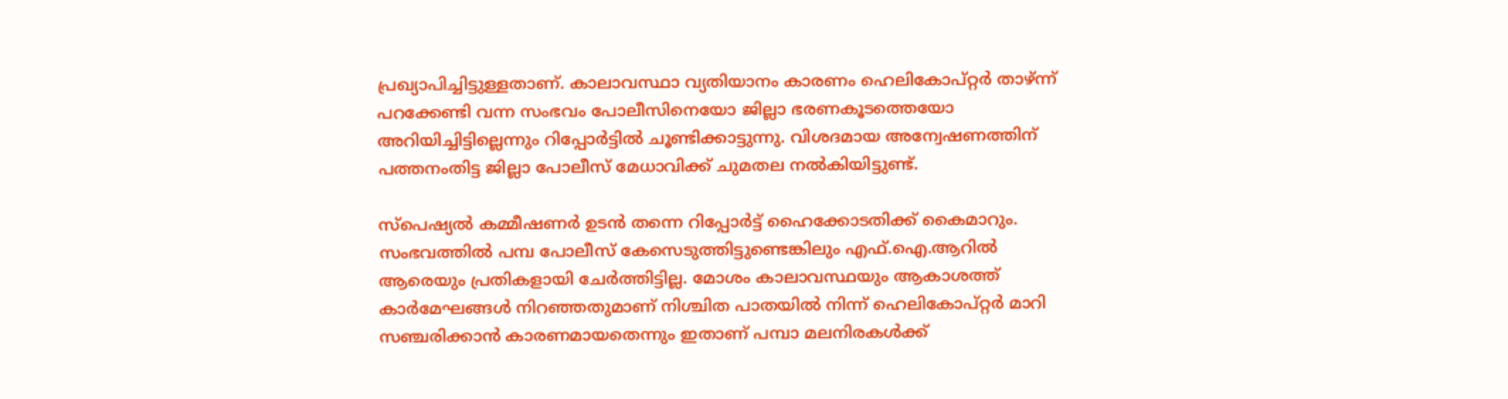പ്രഖ്യാപിച്ചിട്ടുള്ളതാണ്. കാലാവസ്ഥാ വ്യതിയാനം കാരണം ഹെലികോപ്റ്റർ താഴ്ന്ന് പറക്കേണ്ടി വന്ന സംഭവം പോലീസിനെയോ ജില്ലാ ഭരണകൂടത്തെയോ അറിയിച്ചിട്ടില്ലെന്നും റിപ്പോർട്ടിൽ ചൂണ്ടിക്കാട്ടുന്നു. വിശദമായ അന്വേഷണത്തിന് പത്തനംതിട്ട ജില്ലാ പോലീസ് മേധാവിക്ക് ചുമതല നൽകിയിട്ടുണ്ട്.

സ്പെഷ്യൽ കമ്മീഷണർ ഉടൻ തന്നെ റിപ്പോർട്ട് ഹൈക്കോടതിക്ക് കൈമാറും. സംഭവത്തിൽ പമ്പ പോലീസ് കേസെടുത്തിട്ടുണ്ടെങ്കിലും എഫ്.ഐ.ആറിൽ ആരെയും പ്രതികളായി ചേർത്തിട്ടില്ല. മോശം കാലാവസ്ഥയും ആകാശത്ത് കാർമേഘങ്ങൾ നിറഞ്ഞതുമാണ് നിശ്ചിത പാതയിൽ നിന്ന് ഹെലികോപ്റ്റർ മാറി സഞ്ചരിക്കാൻ കാരണമായതെന്നും ഇതാണ് പമ്പാ മലനിരകൾക്ക്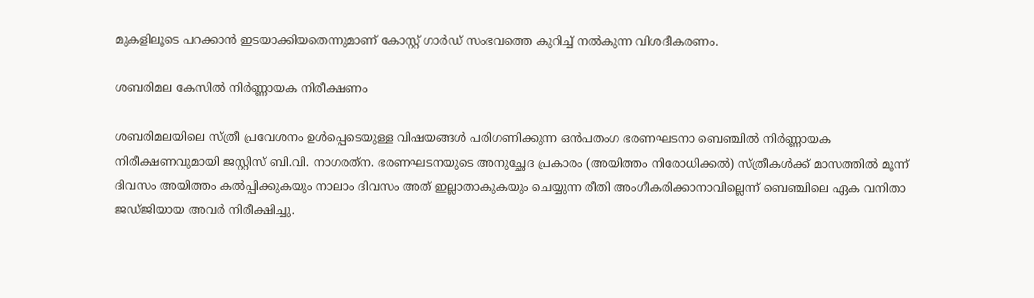മുകളിലൂടെ പറക്കാൻ ഇടയാക്കിയതെന്നുമാണ് കോസ്റ്റ് ഗാർഡ് സംഭവത്തെ കുറിച്ച് നൽകുന്ന വിശദീകരണം.

ശബരിമല കേസിൽ നിർണ്ണായക നിരീക്ഷണം

ശബരിമലയിലെ സ്ത്രീ പ്രവേശനം ഉൾപ്പെടെയുള്ള വിഷയങ്ങൾ പരിഗണിക്കുന്ന ഒൻപതംഗ ഭരണഘടനാ ബെഞ്ചിൽ നിർണ്ണായക നിരീക്ഷണവുമായി ജസ്റ്റിസ് ബി.വി. നാഗരത്‌ന. ഭരണഘടനയുടെ അനുച്ഛേദ പ്രകാരം (അയിത്തം നിരോധിക്കൽ) സ്ത്രീകൾക്ക് മാസത്തിൽ മൂന്ന് ദിവസം അയിത്തം കൽപ്പിക്കുകയും നാലാം ദിവസം അത് ഇല്ലാതാകുകയും ചെയ്യുന്ന രീതി അംഗീകരിക്കാനാവില്ലെന്ന് ബെഞ്ചിലെ ഏക വനിതാ ജഡ്ജിയായ അവർ നിരീക്ഷിച്ചു.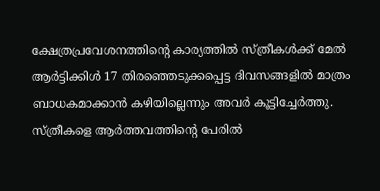ക്ഷേത്രപ്രവേശനത്തിന്റെ കാര്യത്തിൽ സ്ത്രീകൾക്ക് മേൽ ആർട്ടിക്കിൾ 17 തിരഞ്ഞെടുക്കപ്പെട്ട ദിവസങ്ങളിൽ മാത്രം ബാധകമാക്കാൻ കഴിയില്ലെന്നും അവർ കൂട്ടിച്ചേർത്തു. സ്ത്രീകളെ ആർത്തവത്തിന്റെ പേരിൽ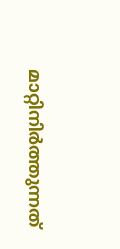മാറ്റിനിർത്തുന്നത്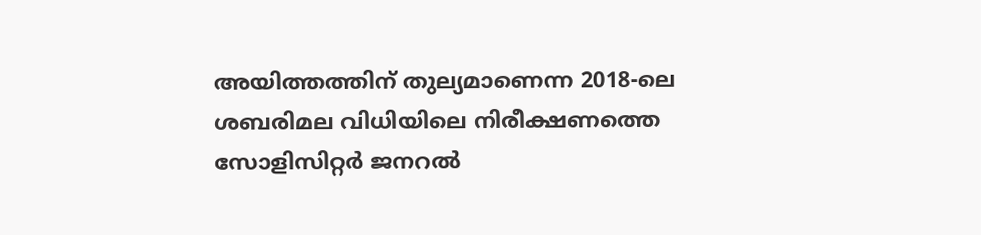അയിത്തത്തിന് തുല്യമാണെന്ന 2018-ലെ ശബരിമല വിധിയിലെ നിരീക്ഷണത്തെ സോളിസിറ്റർ ജനറൽ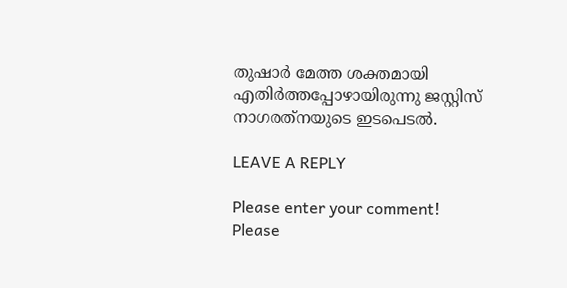തുഷാർ മേത്ത ശക്തമായി എതിർത്തപ്പോഴായിരുന്നു ജസ്റ്റിസ് നാഗരത്‌നയുടെ ഇടപെടൽ.

LEAVE A REPLY

Please enter your comment!
Please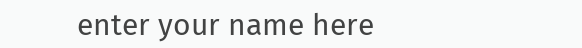enter your name here